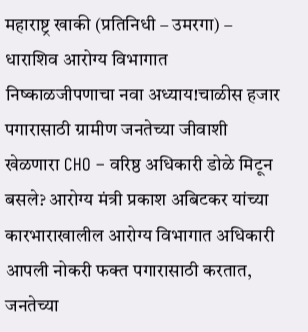महाराष्ट्र खाकी (प्रतिनिधी – उमरगा) – धाराशिव आरोग्य विभागात निष्काळजीपणाचा नवा अध्याय!चाळीस हजार पगारासाठी ग्रामीण जनतेच्या जीवाशी खेळणारा CHO – वरिष्ठ अधिकारी डोळे मिटून बसले? आरोग्य मंत्री प्रकाश अबिटकर यांच्या कारभाराखालील आरोग्य विभागात अधिकारी आपली नोकरी फक्त पगारासाठी करतात, जनतेच्या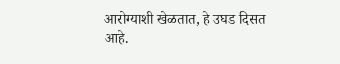आरोग्याशी खेळतात, हे उघड दिसत आहे.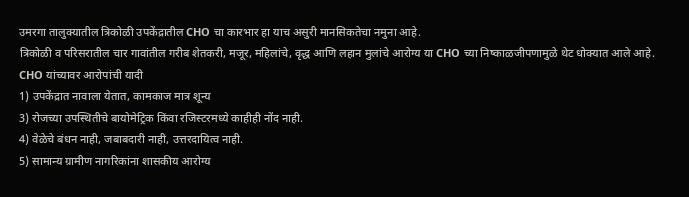उमरगा तालुक्यातील त्रिकोळी उपकेंद्रातील CHO चा कारभार हा याच असुरी मानसिकतेचा नमुना आहे.
त्रिकोळी व परिसरातील चार गावांतील गरीब शेतकरी, मजूर, महिलांचे, वृद्ध आणि लहान मुलांचे आरोग्य या CHO च्या निष्काळजीपणामुळे थेट धोक्यात आले आहे.
CHO यांच्यावर आरोपांची यादी
1) उपकेंद्रात नावाला येतात, कामकाज मात्र शून्य
3) रोजच्या उपस्थितीचे बायोमेट्रिक किंवा रजिस्टरमध्ये काहीही नोंद नाही.
4) वेळेचे बंधन नाही, जबाबदारी नाही, उत्तरदायित्व नाही.
5) सामान्य ग्रामीण नागरिकांना शासकीय आरोग्य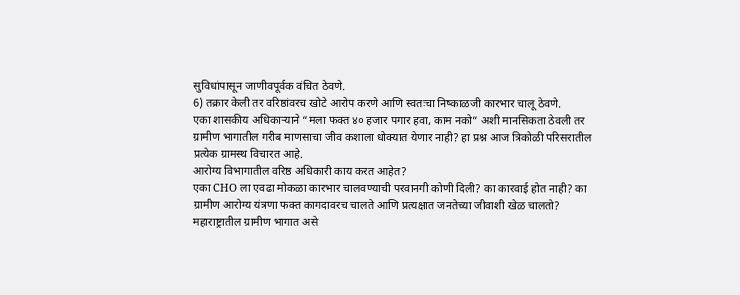सुविधांपासून जाणीवपूर्वक वंचित ठेवणे.
6) तक्रार केली तर वरिष्ठांवरच खोटे आरोप करणे आणि स्वतःचा निष्काळजी कारभार चालू ठेवणे.
एका शासकीय अधिकाऱ्याने “मला फक्त ४० हजार पगार हवा, काम नको” अशी मानसिकता ठेवली तर ग्रामीण भागातील गरीब माणसाचा जीव कशाला धोक्यात येणार नाही? हा प्रश्न आज त्रिकोळी परिसरातील प्रत्येक ग्रामस्थ विचारत आहे.
आरोग्य विभागातील वरिष्ठ अधिकारी काय करत आहेत?
एका CHO ला एवढा मोकळा कारभार चालवण्याची परवानगी कोणी दिली? का कारवाई होत नाही? का ग्रामीण आरोग्य यंत्रणा फक्त कागदावरच चालते आणि प्रत्यक्षात जनतेच्या जीवाशी खेळ चालतो?
महाराष्ट्रातील ग्रामीण भागात असे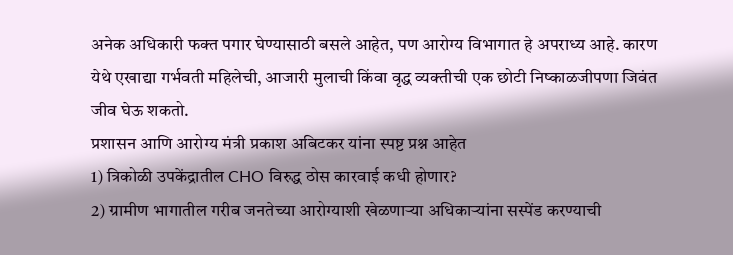अनेक अधिकारी फक्त पगार घेण्यासाठी बसले आहेत, पण आरोग्य विभागात हे अपराध्य आहे. कारण येथे एखाद्या गर्भवती महिलेची, आजारी मुलाची किंवा वृद्ध व्यक्तीची एक छोटी निष्काळजीपणा जिवंत जीव घेऊ शकतो.
प्रशासन आणि आरोग्य मंत्री प्रकाश अबिटकर यांना स्पष्ट प्रश्न आहेत
1) त्रिकोळी उपकेंद्रातील CHO विरुद्ध ठोस कारवाई कधी होणार?
2) ग्रामीण भागातील गरीब जनतेच्या आरोग्याशी खेळणाऱ्या अधिकाऱ्यांना सस्पेंड करण्याची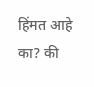हिंमत आहे का? की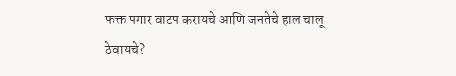फक्त पगार वाटप करायचे आणि जनतेचे हाल चालू ठेवायचे?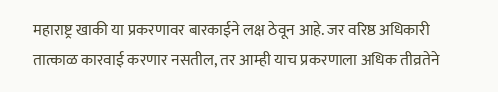महाराष्ट्र खाकी या प्रकरणावर बारकाईने लक्ष ठेवून आहे. जर वरिष्ठ अधिकारी तात्काळ कारवाई करणार नसतील, तर आम्ही याच प्रकरणाला अधिक तीव्रतेने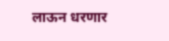लाऊन धरणार